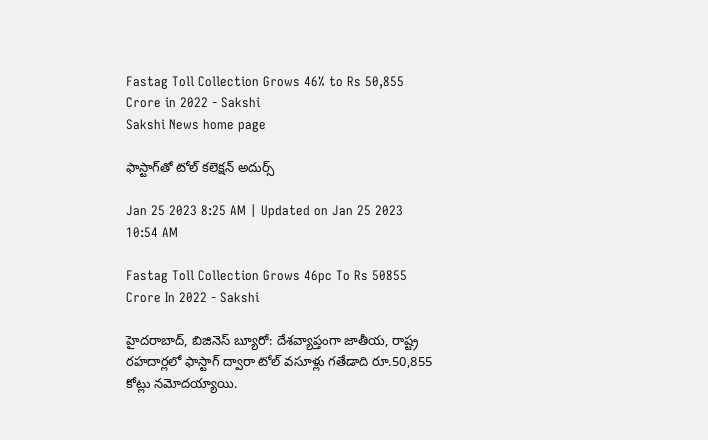Fastag Toll Collection Grows 46% to Rs 50,855 Crore in 2022 - Sakshi
Sakshi News home page

ఫాస్టాగ్‌తో టోల్‌ కలెక్షన్‌ అదుర్స్‌

Jan 25 2023 8:25 AM | Updated on Jan 25 2023 10:54 AM

Fastag Toll Collection Grows 46pc To Rs 50855 Crore In 2022 - Sakshi

హైదరాబాద్, బిజినెస్‌ బ్యూరో: దేశవ్యాప్తంగా జాతీయ, రాష్ట్ర రహదార్లలో ఫాస్టాగ్‌ ద్వారా టోల్‌ వసూళ్లు గతేడాది రూ.50,855 కోట్లు నమోదయ్యాయి.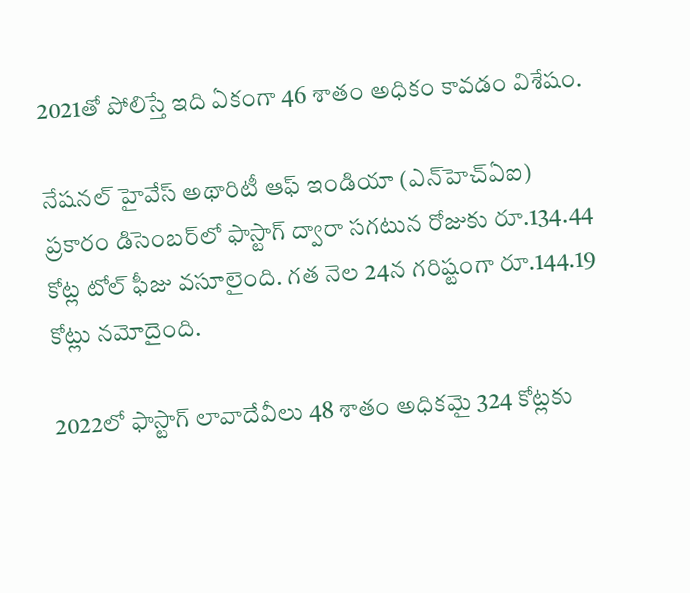2021తో పోలిస్తే ఇది ఏకంగా 46 శాతం అధికం కావడం విశేషం.

నేషనల్‌ హైవేస్‌ అథారిటీ ఆఫ్‌ ఇండియా (ఎన్‌హెచ్‌ఏఐ) ప్రకారం డిసెంబర్‌లో ఫాస్టాగ్‌ ద్వారా సగటున రోజుకు రూ.134.44 కోట్ల టోల్‌ ఫీజు వసూలైంది. గత నెల 24న గరిష్టంగా రూ.144.19 కోట్లు నమోదైంది.

2022లో ఫాస్టాగ్‌ లావాదేవీలు 48 శాతం అధికమై 324 కోట్లకు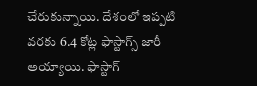చేరుకున్నాయి. దేశంలో ఇప్పటి వరకు 6.4 కోట్ల ఫాస్టాగ్స్‌ జారీ అయ్యాయి. ఫాస్టాగ్‌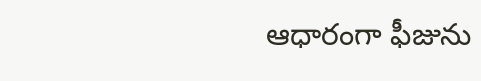ఆధారంగా ఫీజును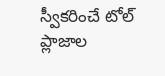స్వీకరించే టోల్‌ ప్లాజాల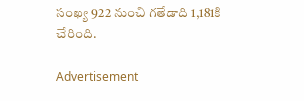సంఖ్య 922 నుంచి గతేడాది 1,181కి చేరింది.

Advertisement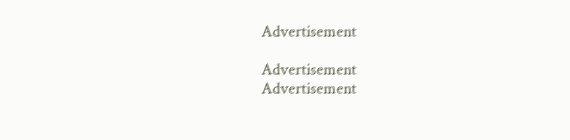Advertisement

Advertisement
Advertisement